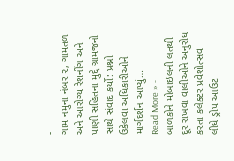-
ગામ નમુના નંબર ૨, ગામતળ અને આરોગ્ય રેશનીંગ અને પાણી સહિતના મુદ્દે ગ્રામજનો સાથે સંવાદ કર્યો: પ્રશ્નો ઉકેલવા અધિકારીઓને માર્ગદર્શન આપ્યું…
Read More » -
બાળકોને મોબાઇલની લતથી દૂર રાખવા વાલીઓને અનુરોધ કરતા કલેક્ટર પ્રવેશોત્સવ લીધે ડ્રોપ આઉટ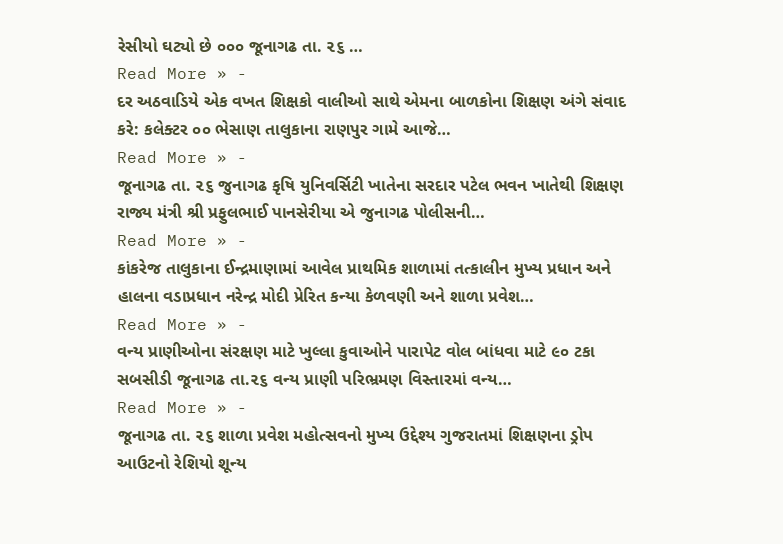રેસીયો ઘટ્યો છે ૦૦૦ જૂનાગઢ તા. ૨૬ …
Read More » -
દર અઠવાડિયે એક વખત શિક્ષકો વાલીઓ સાથે એમના બાળકોના શિક્ષણ અંગે સંવાદ કરે: કલેક્ટર ૦૦ ભેસાણ તાલુકાના રાણપુર ગામે આજે…
Read More » -
જૂનાગઢ તા. ૨૬ જુનાગઢ કૃષિ યુનિવર્સિટી ખાતેના સરદાર પટેલ ભવન ખાતેથી શિક્ષણ રાજ્ય મંત્રી શ્રી પ્રફુલભાઈ પાનસેરીયા એ જુનાગઢ પોલીસની…
Read More » -
કાંકરેજ તાલુકાના ઈન્દ્રમાણામાં આવેલ પ્રાથમિક શાળામાં તત્કાલીન મુખ્ય પ્રધાન અને હાલના વડાપ્રધાન નરેન્દ્ર મોદી પ્રેરિત કન્યા કેળવણી અને શાળા પ્રવેશ…
Read More » -
વન્ય પ્રાણીઓના સંરક્ષણ માટે ખુલ્લા કુવાઓને પારાપેટ વોલ બાંધવા માટે ૯૦ ટકા સબસીડી જૂનાગઢ તા.૨૬ વન્ય પ્રાણી પરિભ્રમણ વિસ્તારમાં વન્ય…
Read More » -
જૂનાગઢ તા. ૨૬ શાળા પ્રવેશ મહોત્સવનો મુખ્ય ઉદ્દેશ્ય ગુજરાતમાં શિક્ષણના ડ્રોપ આઉટનો રેશિયો શૂન્ય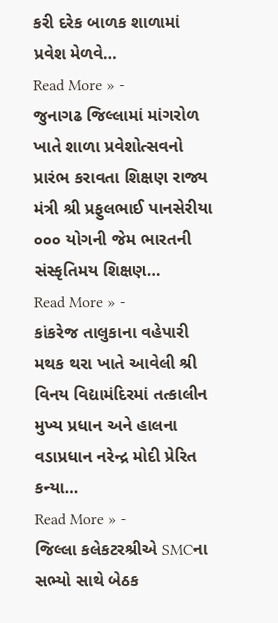કરી દરેક બાળક શાળામાં પ્રવેશ મેળવે…
Read More » -
જુનાગઢ જિલ્લામાં માંગરોળ ખાતે શાળા પ્રવેશોત્સવનો પ્રારંભ કરાવતા શિક્ષણ રાજ્ય મંત્રી શ્રી પ્રફુલભાઈ પાનસેરીયા ૦૦૦ યોગની જેમ ભારતની સંસ્કૃતિમય શિક્ષણ…
Read More » -
કાંકરેજ તાલુકાના વહેપારી મથક થરા ખાતે આવેલી શ્રી વિનય વિદ્યામંદિરમાં તત્કાલીન મુખ્ય પ્રધાન અને હાલના વડાપ્રધાન નરેન્દ્ર મોદી પ્રેરિત કન્યા…
Read More » -
જિલ્લા કલેકટરશ્રીએ SMCના સભ્યો સાથે બેઠક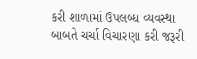કરી શાળામાં ઉપલબ્ધ વ્યવસ્થા બાબતે ચર્ચા વિચારણા કરી જરૂરી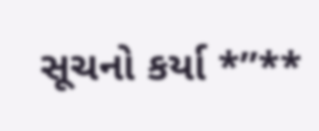સૂચનો કર્યા *”**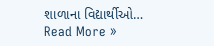શાળાના વિદ્યાર્થીઓ…
Read More »